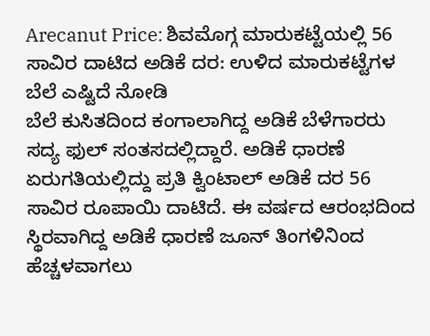Arecanut Price: ಶಿವಮೊಗ್ಗ ಮಾರುಕಟ್ಟೆಯಲ್ಲಿ 56 ಸಾವಿರ ದಾಟಿದ ಅಡಿಕೆ ದರ: ಉಳಿದ ಮಾರುಕಟ್ಟೆಗಳ ಬೆಲೆ ಎಷ್ಟಿದೆ ನೋಡಿ
ಬೆಲೆ ಕುಸಿತದಿಂದ ಕಂಗಾಲಾಗಿದ್ದ ಅಡಿಕೆ ಬೆಳೆಗಾರರು ಸದ್ಯ ಫುಲ್ ಸಂತಸದಲ್ಲಿದ್ದಾರೆ. ಅಡಿಕೆ ಧಾರಣೆ ಏರುಗತಿಯಲ್ಲಿದ್ದು ಪ್ರತಿ ಕ್ವಿಂಟಾಲ್ ಅಡಿಕೆ ದರ 56 ಸಾವಿರ ರೂಪಾಯಿ ದಾಟಿದೆ. ಈ ವರ್ಷದ ಆರಂಭದಿಂದ ಸ್ಥಿರವಾಗಿದ್ದ ಅಡಿಕೆ ಧಾರಣೆ ಜೂನ್ ತಿಂಗಳಿನಿಂದ ಹೆಚ್ಚಳವಾಗಲು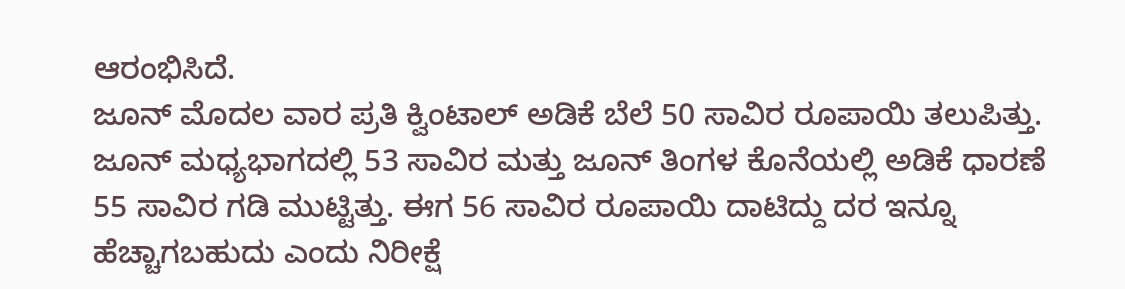ಆರಂಭಿಸಿದೆ.
ಜೂನ್ ಮೊದಲ ವಾರ ಪ್ರತಿ ಕ್ವಿಂಟಾಲ್ ಅಡಿಕೆ ಬೆಲೆ 50 ಸಾವಿರ ರೂಪಾಯಿ ತಲುಪಿತ್ತು. ಜೂನ್ ಮಧ್ಯಭಾಗದಲ್ಲಿ 53 ಸಾವಿರ ಮತ್ತು ಜೂನ್ ತಿಂಗಳ ಕೊನೆಯಲ್ಲಿ ಅಡಿಕೆ ಧಾರಣೆ 55 ಸಾವಿರ ಗಡಿ ಮುಟ್ಟಿತ್ತು. ಈಗ 56 ಸಾವಿರ ರೂಪಾಯಿ ದಾಟಿದ್ದು ದರ ಇನ್ನೂ ಹೆಚ್ಚಾಗಬಹುದು ಎಂದು ನಿರೀಕ್ಷೆ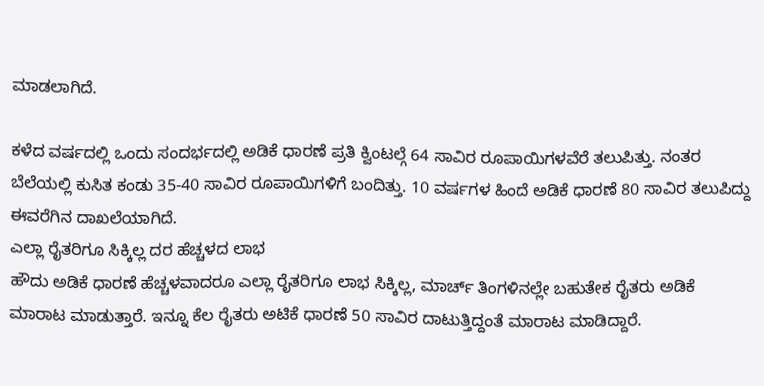ಮಾಡಲಾಗಿದೆ.

ಕಳೆದ ವರ್ಷದಲ್ಲಿ ಒಂದು ಸಂದರ್ಭದಲ್ಲಿ ಅಡಿಕೆ ಧಾರಣೆ ಪ್ರತಿ ಕ್ವಿಂಟಲ್ಗೆ 64 ಸಾವಿರ ರೂಪಾಯಿಗಳವೆರೆ ತಲುಪಿತ್ತು. ನಂತರ ಬೆಲೆಯಲ್ಲಿ ಕುಸಿತ ಕಂಡು 35-40 ಸಾವಿರ ರೂಪಾಯಿಗಳಿಗೆ ಬಂದಿತ್ತು. 10 ವರ್ಷಗಳ ಹಿಂದೆ ಅಡಿಕೆ ಧಾರಣೆ 80 ಸಾವಿರ ತಲುಪಿದ್ದು ಈವರೆಗಿನ ದಾಖಲೆಯಾಗಿದೆ.
ಎಲ್ಲಾ ರೈತರಿಗೂ ಸಿಕ್ಕಿಲ್ಲ ದರ ಹೆಚ್ಚಳದ ಲಾಭ
ಹೌದು ಅಡಿಕೆ ಧಾರಣೆ ಹೆಚ್ಚಳವಾದರೂ ಎಲ್ಲಾ ರೈತರಿಗೂ ಲಾಭ ಸಿಕ್ಕಿಲ್ಲ, ಮಾರ್ಚ್ ತಿಂಗಳಿನಲ್ಲೇ ಬಹುತೇಕ ರೈತರು ಅಡಿಕೆ ಮಾರಾಟ ಮಾಡುತ್ತಾರೆ. ಇನ್ನೂ ಕೆಲ ರೈತರು ಅಟಿಕೆ ಧಾರಣೆ 50 ಸಾವಿರ ದಾಟುತ್ತಿದ್ದಂತೆ ಮಾರಾಟ ಮಾಡಿದ್ದಾರೆ.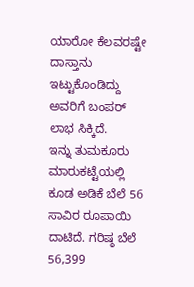ಯಾರೋ ಕೆಲವರಷ್ಟೇ ದಾಸ್ತಾನು ಇಟ್ಟುಕೊಂಡಿದ್ದು ಅವರಿಗೆ ಬಂಪರ್ ಲಾಭ ಸಿಕ್ಕಿದೆ.
ಇನ್ನು ತುಮಕೂರು ಮಾರುಕಟ್ಟೆಯಲ್ಲಿ ಕೂಡ ಅಡಿಕೆ ಬೆಲೆ 56 ಸಾವಿರ ರೂಪಾಯಿ ದಾಟಿದೆ. ಗರಿಷ್ಠ ಬೆಲೆ 56,399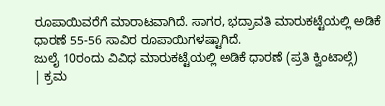ರೂಪಾಯಿವರೆಗೆ ಮಾರಾಟವಾಗಿದೆ. ಸಾಗರ, ಭದ್ರಾವತಿ ಮಾರುಕಟ್ಟೆಯಲ್ಲಿ ಅಡಿಕೆ ಧಾರಣೆ 55-56 ಸಾವಿರ ರೂಪಾಯಿಗಳಷ್ಟಾಗಿದೆ.
ಜುಲೈ 10ರಂದು ವಿವಿಧ ಮಾರುಕಟ್ಟೆಯಲ್ಲಿ ಅಡಿಕೆ ಧಾರಣೆ (ಪ್ರತಿ ಕ್ವಿಂಟಾಲ್ಗೆ)
| ಕ್ರಮ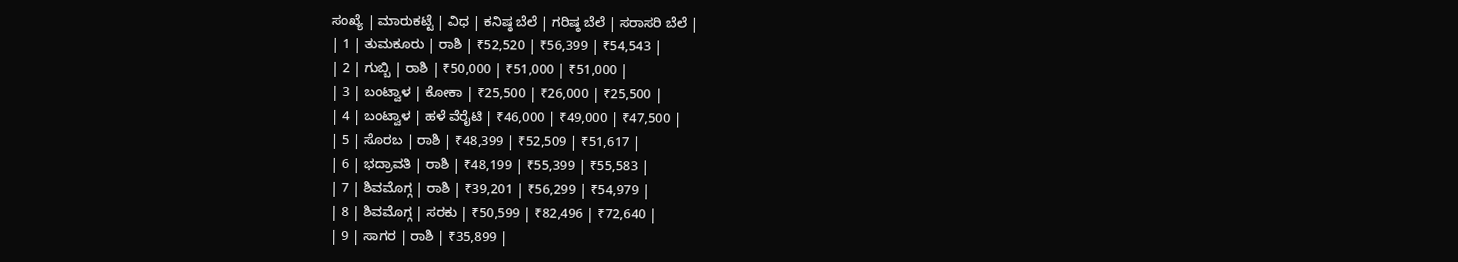ಸಂಖ್ಯೆ | ಮಾರುಕಟ್ಟೆ | ವಿಧ | ಕನಿಷ್ಠ ಬೆಲೆ | ಗರಿಷ್ಠ ಬೆಲೆ | ಸರಾಸರಿ ಬೆಲೆ |
| 1 | ತುಮಕೂರು | ರಾಶಿ | ₹52,520 | ₹56,399 | ₹54,543 |
| 2 | ಗುಬ್ಬಿ | ರಾಶಿ | ₹50,000 | ₹51,000 | ₹51,000 |
| 3 | ಬಂಟ್ವಾಳ | ಕೋಕಾ | ₹25,500 | ₹26,000 | ₹25,500 |
| 4 | ಬಂಟ್ವಾಳ | ಹಳೆ ವೆರೈಟಿ | ₹46,000 | ₹49,000 | ₹47,500 |
| 5 | ಸೊರಬ | ರಾಶಿ | ₹48,399 | ₹52,509 | ₹51,617 |
| 6 | ಭದ್ರಾವತಿ | ರಾಶಿ | ₹48,199 | ₹55,399 | ₹55,583 |
| 7 | ಶಿವಮೊಗ್ಗ | ರಾಶಿ | ₹39,201 | ₹56,299 | ₹54,979 |
| 8 | ಶಿವಮೊಗ್ಗ | ಸರಕು | ₹50,599 | ₹82,496 | ₹72,640 |
| 9 | ಸಾಗರ | ರಾಶಿ | ₹35,899 |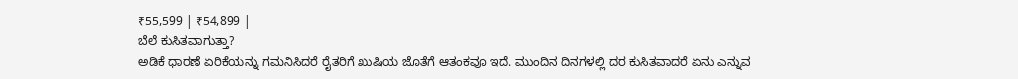₹55,599 | ₹54,899 |
ಬೆಲೆ ಕುಸಿತವಾಗುತ್ತಾ?
ಅಡಿಕೆ ಧಾರಣೆ ಏರಿಕೆಯನ್ನು ಗಮನಿಸಿದರೆ ರೈತರಿಗೆ ಖುಷಿಯ ಜೊತೆಗೆ ಆತಂಕವೂ ಇದೆ. ಮುಂದಿನ ದಿನಗಳಲ್ಲಿ ದರ ಕುಸಿತವಾದರೆ ಏನು ಎನ್ನುವ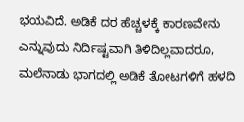ಭಯವಿದೆ. ಅಡಿಕೆ ದರ ಹೆಚ್ಚಳಕ್ಕೆ ಕಾರಣವೇನು ಎನ್ನುವುದು ನಿರ್ದಿಷ್ಟವಾಗಿ ತಿಳಿದಿಲ್ಲವಾದರೂ, ಮಲೆನಾಡು ಭಾಗದಲ್ಲಿ ಅಡಿಕೆ ತೋಟಗಳಿಗೆ ಹಳದಿ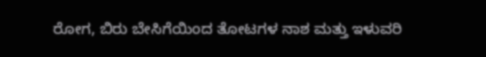ರೋಗ, ಬಿರು ಬೇಸಿಗೆಯಿಂದ ತೋಟಗಳ ನಾಶ ಮತ್ತು ಇಳುವರಿ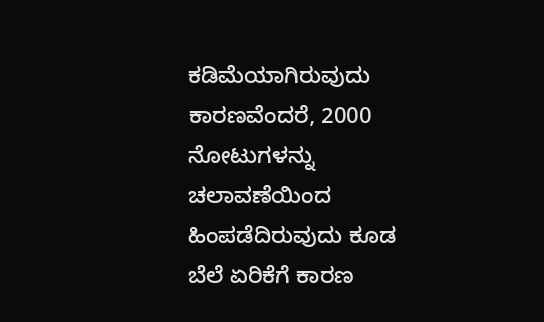ಕಡಿಮೆಯಾಗಿರುವುದು ಕಾರಣವೆಂದರೆ, 2000 ನೋಟುಗಳನ್ನು ಚಲಾವಣೆಯಿಂದ ಹಿಂಪಡೆದಿರುವುದು ಕೂಡ ಬೆಲೆ ಏರಿಕೆಗೆ ಕಾರಣ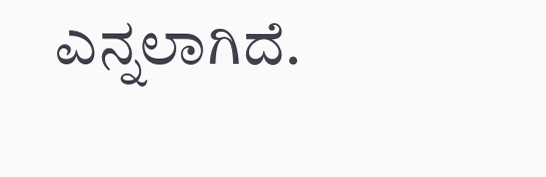ಎನ್ನಲಾಗಿದೆ.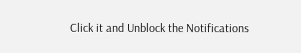Click it and Unblock the Notifications